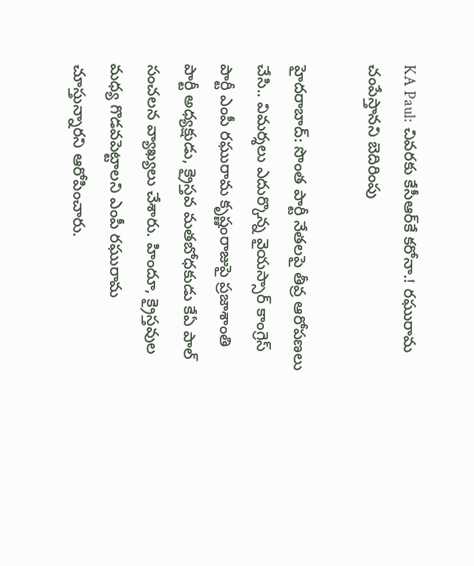KA Paul: చివరకు కేసీఆర్‌కే కరోనా.! రఘురామ చంపేస్తానని బెదిరింపు

హైదరాబాద్: సొంత పార్టీ నేతలపై తీవ్ర ఆరోపణలు చేసి.. విమర్శలు ఎదుర్కొన్న వైయస్సార్ కాంగ్రెస్ పార్టీ ఎంపీ రఘురామ కృష్ణంరాజుపై ప్రజాశాంతి పార్టీ అధ్యక్షుడు, క్రైస్తవ మతబోధకుడు కేఏ పాల్ సంచలన వ్యాఖ్యలు చేశారు. హిందూ, క్రైస్తవుల మధ్య గొడవపెట్టాలని ఎంపీ రఘురామ చూస్తున్నారని ఆరోపించారు.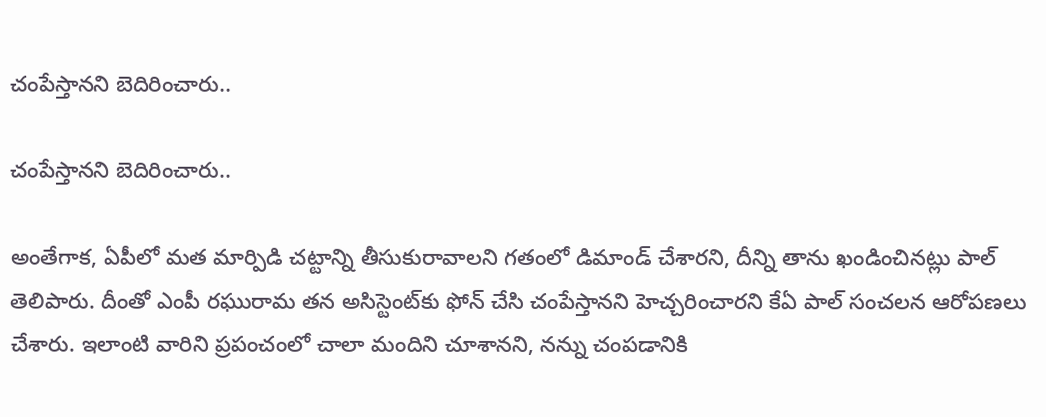చంపేస్తానని బెదిరించారు..

చంపేస్తానని బెదిరించారు..

అంతేగాక, ఏపీలో మత మార్పిడి చట్టాన్ని తీసుకురావాలని గతంలో డిమాండ్ చేశారని, దీన్ని తాను ఖండించినట్లు పాల్ తెలిపారు. దీంతో ఎంపీ రఘురామ తన అసిస్టెంట్‌కు ఫోన్ చేసి చంపేస్తానని హెచ్చరించారని కేఏ పాల్ సంచలన ఆరోపణలు చేశారు. ఇలాంటి వారిని ప్రపంచంలో చాలా మందిని చూశానని, నన్ను చంపడానికి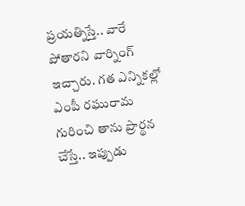ప్రయత్నిస్తే.. వారే పోతారని వార్నింగ్ ఇచ్చారు. గత ఎన్నికల్లో ఎంపీ రఘురామ గురించి తాను ప్రార్థన చేస్తే.. ఇప్పుడు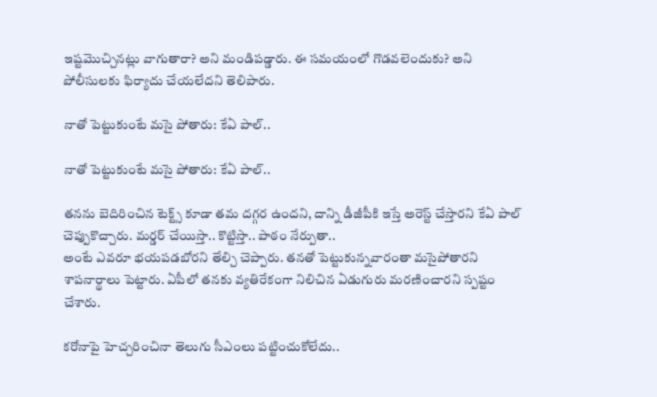ఇష్టమొచ్చినట్లు వాగుతారా? అని మండిపడ్డారు. ఈ సమయంలో గొడవలెందుకు? అని పోలీసులకు ఫిర్యాదు చేయలేదని తెలిపారు.

నాతో పెట్టుకుంటే మసై పోతారు: కేఏ పాల్..

నాతో పెట్టుకుంటే మసై పోతారు: కేఏ పాల్..

తనను బెదిరించిన టెక్ట్స్ కూడా తమ దగ్గర ఉందని, దాన్ని డీజీపీకి ఇస్తే అరెస్ట్ చేస్తారని కేఏ పాల్ చెప్పుకొచ్చారు. మర్డర్ చేయిస్తా.. కొట్టిస్తా.. పాఠం నేర్పుతా..
అంటే ఎవరూ భయపడబోరని తేల్చి చెప్పారు. తనతో పెట్టుకున్నవారంతా మసైపోతారని శాపనార్థాలు పెట్టారు. ఏపీలో తనకు వ్యతిరేకంగా నిలిచిన ఏడుగురు మరణించారని స్పష్టం చేశారు.

కరోనాపై హెచ్చరించినా తెలుగు సీఎంలు పట్టించుకోలేదు..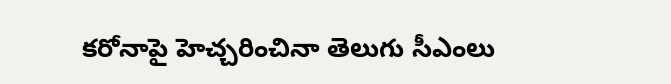కరోనాపై హెచ్చరించినా తెలుగు సీఎంలు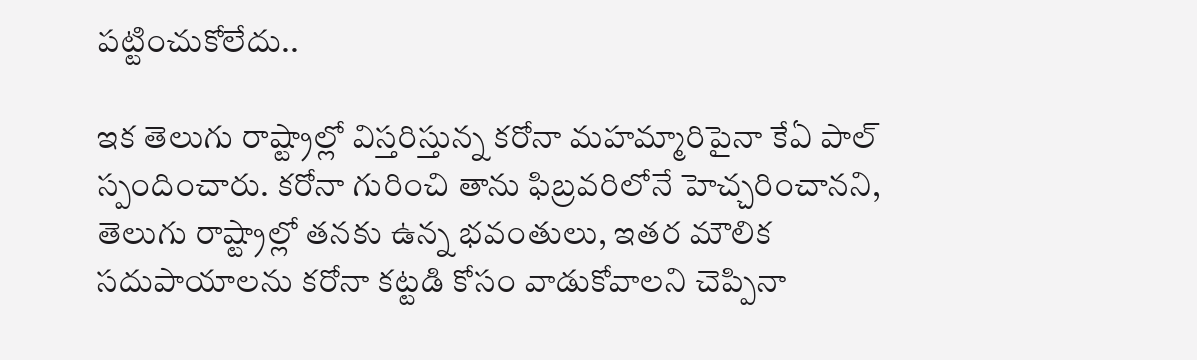పట్టించుకోలేదు..

ఇక తెలుగు రాష్ట్రాల్లో విస్తరిస్తున్న కరోనా మహమ్మారిపైనా కేఏ పాల్ స్పందించారు. కరోనా గురించి తాను ఫిబ్రవరిలోనే హెచ్చరించానని, తెలుగు రాష్ట్రాల్లో తనకు ఉన్న భవంతులు, ఇతర మౌలిక సదుపాయాలను కరోనా కట్టడి కోసం వాడుకోవాలని చెప్పినా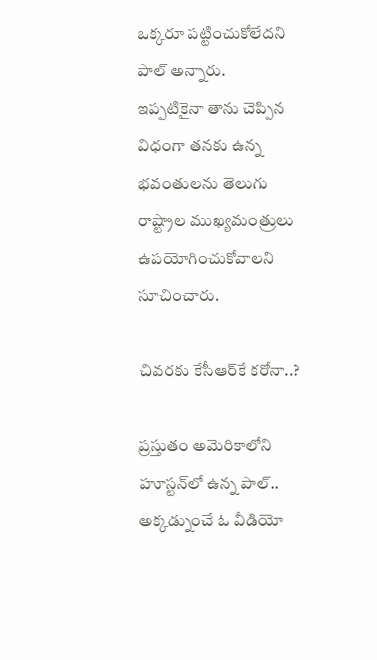ఒక్కరూ పట్టించుకోలేదని పాల్ అన్నారు.
ఇప్పటికైనా తాను చెప్పిన విధంగా తనకు ఉన్న భవంతులను తెలుగు రాష్ట్రాల ముఖ్యమంత్రులు ఉపయోగించుకోవాలని సూచించారు.

చివరకు కేసీఆర్‌కే కరోనా..?

ప్రస్తుతం అమెరికాలోని హూస్టన్‌లో ఉన్న పాల్.. అక్కడ్నుంచే ఓ వీడియో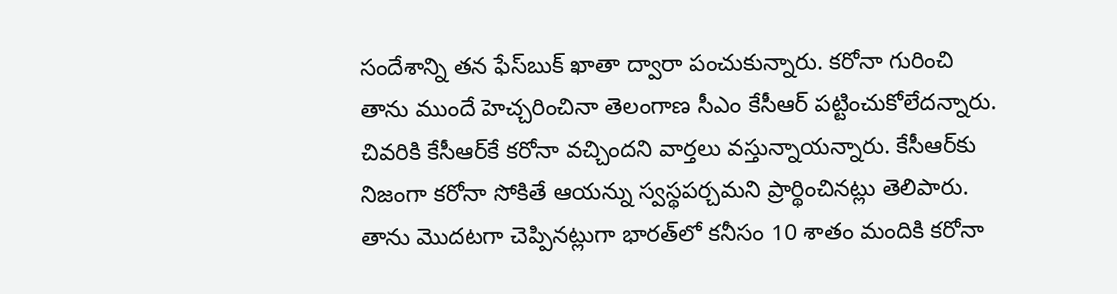సందేశాన్ని తన ఫేస్‌బుక్ ఖాతా ద్వారా పంచుకున్నారు. కరోనా గురించి తాను ముందే హెచ్చరించినా తెలంగాణ సీఎం కేసీఆర్ పట్టించుకోలేదన్నారు. చివరికి కేసీఆర్‌కే కరోనా వచ్చిందని వార్తలు వస్తున్నాయన్నారు. కేసీఆర్‌కు నిజంగా కరోనా సోకితే ఆయన్ను స్వస్థపర్చమని ప్రార్థించినట్లు తెలిపారు. తాను మొదటగా చెప్పినట్లుగా భారత్‌లో కనీసం 10 శాతం మందికి కరోనా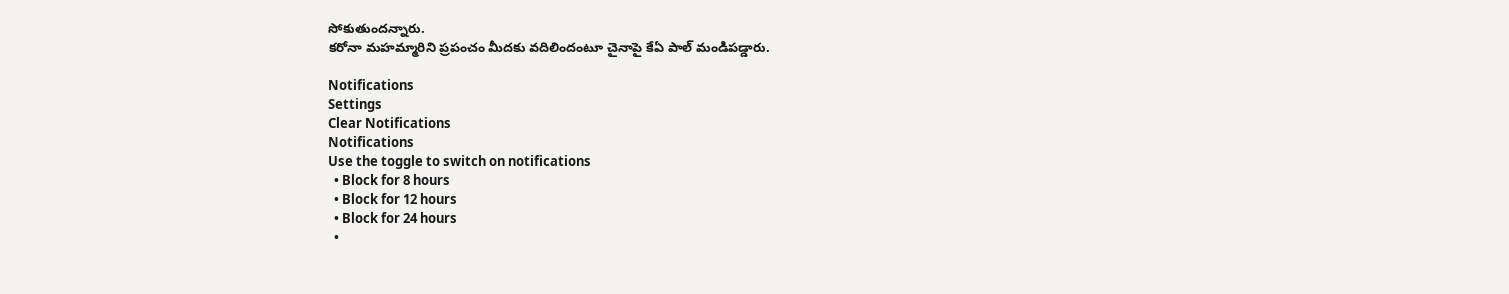సోకుతుందన్నారు.
కరోనా మహమ్మారిని ప్రపంచం మీదకు వదిలిందంటూ చైనాపై కేఏ పాల్ మండిపడ్డారు.

Notifications
Settings
Clear Notifications
Notifications
Use the toggle to switch on notifications
  • Block for 8 hours
  • Block for 12 hours
  • Block for 24 hours
  •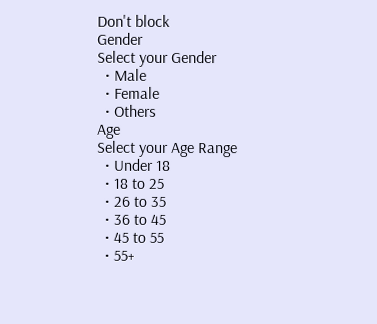Don't block
Gender
Select your Gender
  • Male
  • Female
  • Others
Age
Select your Age Range
  • Under 18
  • 18 to 25
  • 26 to 35
  • 36 to 45
  • 45 to 55
  • 55+